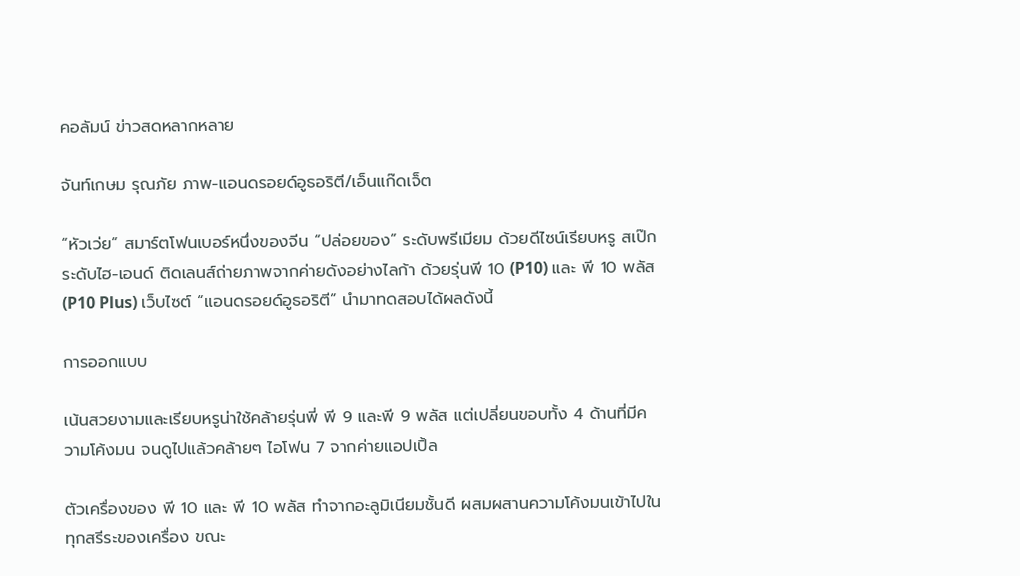คอลัมน์ ข่าวสดหลากหลาย

จันท์เกษม รุณภัย ภาพ-แอนดรอยด์อูธอริตี/เอ็นแก๊ดเจ็ต

“หัวเว่ย” สมาร์ตโฟนเบอร์หนึ่งของจีน “ปล่อยของ” ระดับพรีเมียม ด้วยดีไซน์เรียบหรู สเป๊กระดับไฮ-เอนด์ ติดเลนส์ถ่ายภาพจากค่ายดังอย่างไลก้า ด้วยรุ่นพี 10 (P10) และ พี 10 พลัส (P10 Plus) เว็บไซต์ “แอนดรอยด์อูธอริตี” นำมาทดสอบได้ผลดังนี้

การออกแบบ

เน้นสวยงามและเรียบหรูน่าใช้คล้ายรุ่นพี่ พี 9 และพี 9 พลัส แต่เปลี่ยนขอบทั้ง 4 ด้านที่มีความโค้งมน จนดูไปแล้วคล้ายๆ ไอโฟน 7 จากค่ายแอปเปิ้ล

ตัวเครื่องของ พี 10 และ พี 10 พลัส ทำจากอะลูมิเนียมชั้นดี ผสมผสานความโค้งมนเข้าไปในทุกสรีระของเครื่อง ขณะ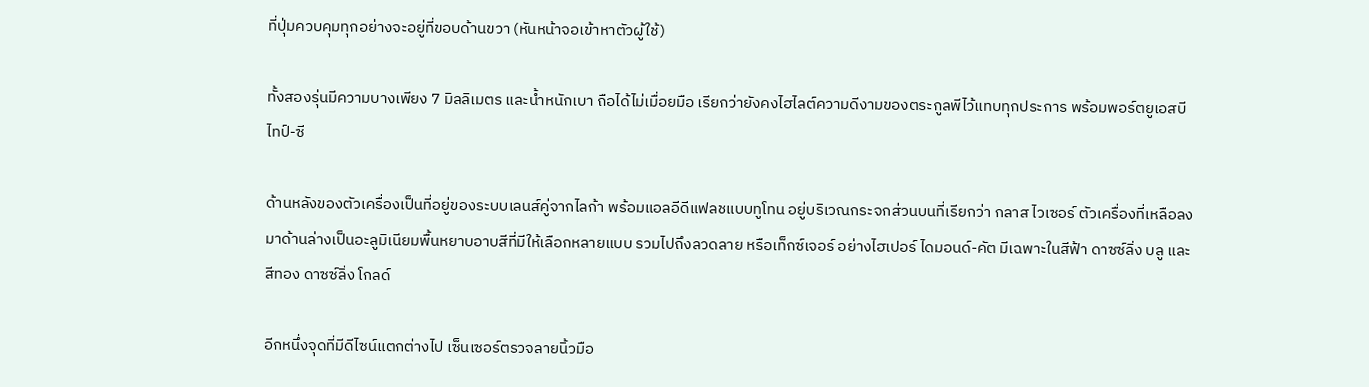ที่ปุ่มควบคุมทุกอย่างจะอยู่ที่ขอบด้านขวา (หันหน้าจอเข้าหาตัวผู้ใช้)

ทั้งสองรุ่นมีความบางเพียง 7 มิลลิเมตร และน้ำหนักเบา ถือได้ไม่เมื่อยมือ เรียกว่ายังคงไฮไลต์ความดีงามของตระกูลพีไว้แทบทุกประการ พร้อมพอร์ตยูเอสบี ไทป์-ซี

ด้านหลังของตัวเครื่องเป็นที่อยู่ของระบบเลนส์คู่จากไลก้า พร้อมแอลอีดีแฟลชแบบทูโทน อยู่บริเวณกระจกส่วนบนที่เรียกว่า กลาส ไวเซอร์ ตัวเครื่องที่เหลือลงมาด้านล่างเป็นอะลูมิเนียมพื้นหยาบอาบสีที่มีให้เลือกหลายแบบ รวมไปถึงลวดลาย หรือเท็กซ์เจอร์ อย่างไฮเปอร์ ไดมอนด์-คัต มีเฉพาะในสีฟ้า ดาซซ์ลิ่ง บลู และสีทอง ดาซซ์ลิ่ง โกลด์

อีกหนึ่งจุดที่มีดีไซน์แตกต่างไป เซ็นเซอร์ตรวจลายนิ้วมือ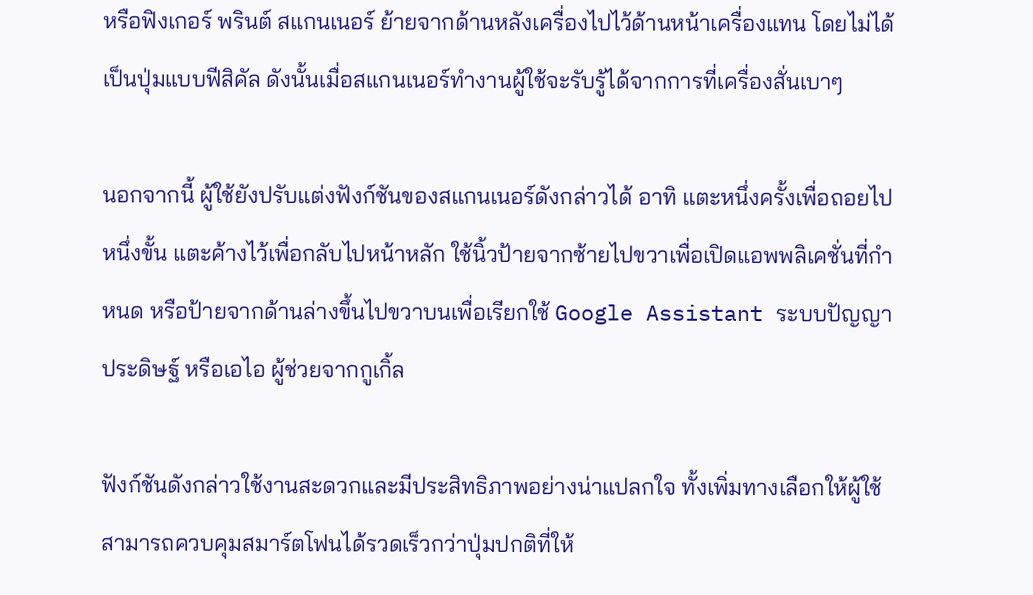หรือฟิงเกอร์ พรินต์ สแกนเนอร์ ย้ายจากด้านหลังเครื่องไปไว้ด้านหน้าเครื่องแทน โดยไม่ได้เป็นปุ่มแบบฟีสิคัล ดังนั้นเมื่อสแกนเนอร์ทำงานผู้ใช้จะรับรู้ได้จากการที่เครื่องสั่นเบาๆ

นอกจากนี้ ผู้ใช้ยังปรับแต่งฟังก์ชันของสแกนเนอร์ดังกล่าวได้ อาทิ แตะหนึ่งครั้งเพื่อถอยไปหนึ่งขั้น แตะค้างไว้เพื่อกลับไปหน้าหลัก ใช้นิ้วป้ายจากซ้ายไปขวาเพื่อเปิดแอพพลิเคชั่นที่กำหนด หรือป้ายจากด้านล่างขึ้นไปขวาบนเพื่อเรียกใช้ Google Assistant ระบบปัญญาประดิษฐ์ หรือเอไอ ผู้ช่วยจากกูเกิ้ล

ฟังก์ชันดังกล่าวใช้งานสะดวกและมีประสิทธิภาพอย่างน่าแปลกใจ ทั้งเพิ่มทางเลือกให้ผู้ใช้สามารถควบคุมสมาร์ตโฟนได้รวดเร็วกว่าปุ่มปกติที่ให้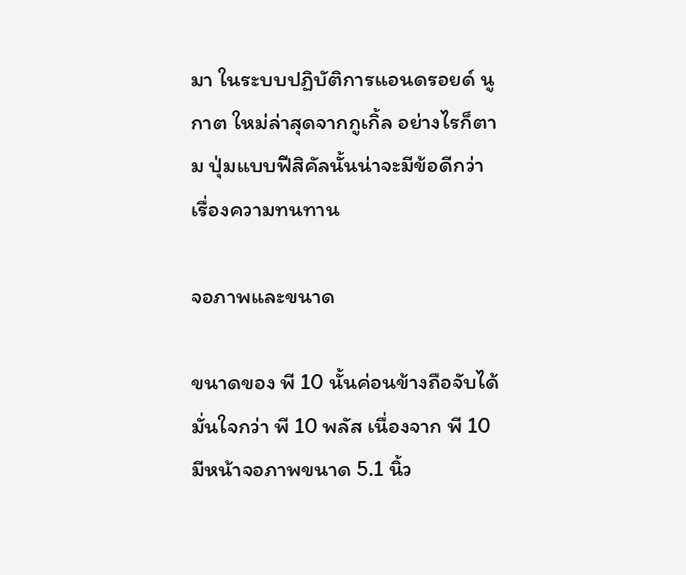มา ในระบบปฏิบัติการแอนดรอยด์ นูกาต ใหม่ล่าสุดจากกูเกิ้ล อย่างไรก็ตาม ปุ่มแบบฟีสิคัลนั้นน่าจะมีข้อดีกว่าเรื่องความทนทาน

จอภาพและขนาด

ขนาดของ พี 10 นั้นค่อนข้างถือจับได้มั่นใจกว่า พี 10 พลัส เนื่องจาก พี 10 มีหน้าจอภาพขนาด 5.1 นิ้ว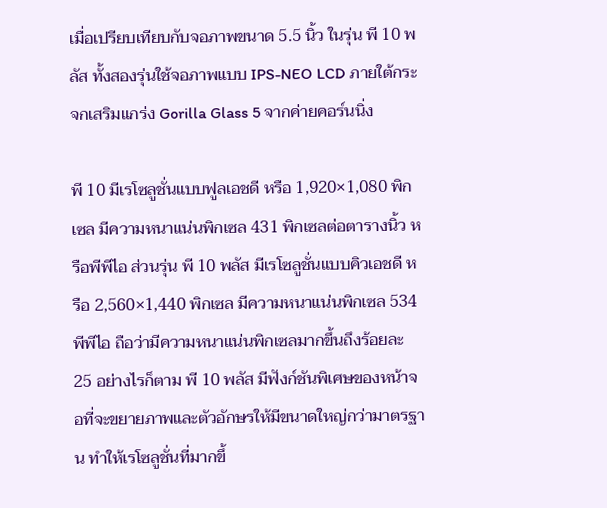เมื่อเปรียบเทียบกับจอภาพขนาด 5.5 นิ้ว ในรุ่น พี 10 พลัส ทั้งสองรุ่นใช้จอภาพแบบ IPS-NEO LCD ภายใต้กระจกเสริมแกร่ง Gorilla Glass 5 จากค่ายคอร์นนิ่ง

พี 10 มีเรโซลูชั่นแบบฟูลเอชดี หรือ 1,920×1,080 พิกเซล มีความหนาแน่นพิกเซล 431 พิกเซลต่อตารางนิ้ว หรือพีพีไอ ส่วนรุ่น พี 10 พลัส มีเรโซลูชั่นแบบคิวเอชดี หรือ 2,560×1,440 พิกเซล มีความหนาแน่นพิกเซล 534 พีพีไอ ถือว่ามีความหนาแน่นพิกเซลมากขึ้นถึงร้อยละ 25 อย่างไรก็ตาม พี 10 พลัส มีฟังก์ชันพิเศษของหน้าจอที่จะขยายภาพและตัวอักษรให้มีขนาดใหญ่กว่ามาตรฐาน ทำให้เรโซลูชั่นที่มากขึ้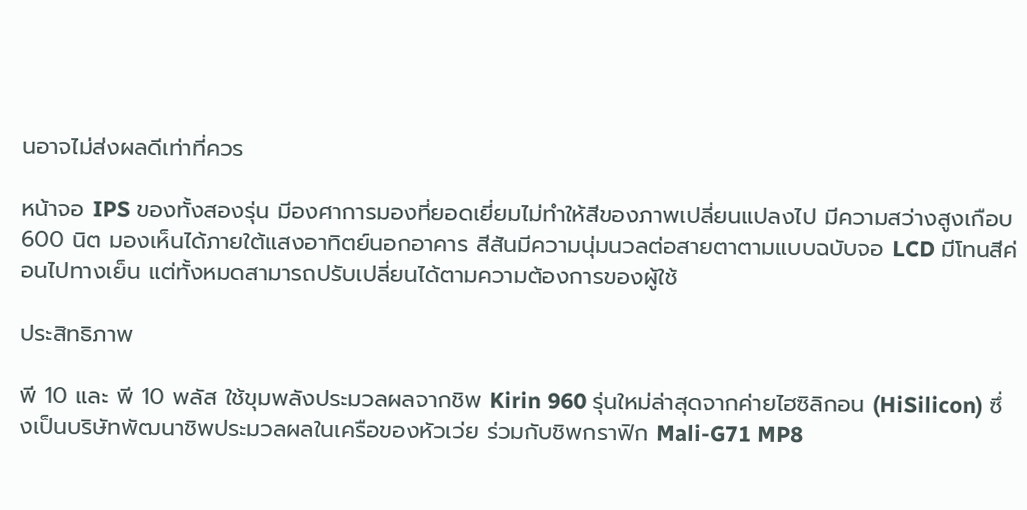นอาจไม่ส่งผลดีเท่าที่ควร

หน้าจอ IPS ของทั้งสองรุ่น มีองศาการมองที่ยอดเยี่ยมไม่ทำให้สีของภาพเปลี่ยนแปลงไป มีความสว่างสูงเกือบ 600 นิต มองเห็นได้ภายใต้แสงอาทิตย์นอกอาคาร สีสันมีความนุ่มนวลต่อสายตาตามแบบฉบับจอ LCD มีโทนสีค่อนไปทางเย็น แต่ทั้งหมดสามารถปรับเปลี่ยนได้ตามความต้องการของผู้ใช้

ประสิทธิภาพ

พี 10 และ พี 10 พลัส ใช้ขุมพลังประมวลผลจากชิพ Kirin 960 รุ่นใหม่ล่าสุดจากค่ายไฮซิลิกอน (HiSilicon) ซึ่งเป็นบริษัทพัฒนาชิพประมวลผลในเครือของหัวเว่ย ร่วมกับชิพกราฟิก Mali-G71 MP8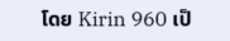โดย Kirin 960 เป็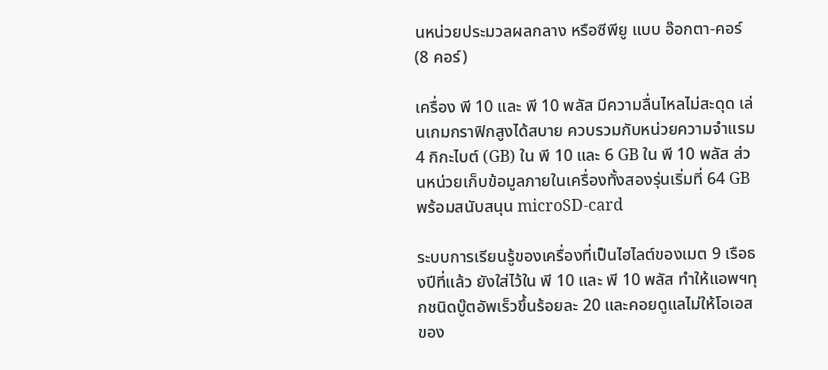นหน่วยประมวลผลกลาง หรือซีพียู แบบ อ๊อกตา-คอร์ (8 คอร์)

เครื่อง พี 10 และ พี 10 พลัส มีความลื่นไหลไม่สะดุด เล่นเกมกราฟิกสูงได้สบาย ควบรวมกับหน่วยความจำแรม 4 กิกะไบต์ (GB) ใน พี 10 และ 6 GB ใน พี 10 พลัส ส่วนหน่วยเก็บข้อมูลภายในเครื่องทั้งสองรุ่นเริ่มที่ 64 GB พร้อมสนับสนุน microSD-card

ระบบการเรียนรู้ของเครื่องที่เป็นไฮไลต์ของเมต 9 เรือธงปีที่แล้ว ยังใส่ไว้ใน พี 10 และ พี 10 พลัส ทำให้แอพฯทุกชนิดบู๊ตอัพเร็วขึ้นร้อยละ 20 และคอยดูแลไม่ให้โอเอสของ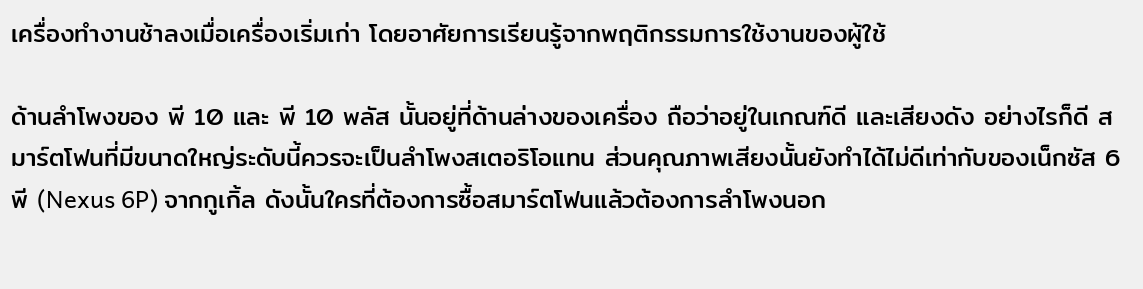เครื่องทำงานช้าลงเมื่อเครื่องเริ่มเก่า โดยอาศัยการเรียนรู้จากพฤติกรรมการใช้งานของผู้ใช้

ด้านลำโพงของ พี 10 และ พี 10 พลัส นั้นอยู่ที่ด้านล่างของเครื่อง ถือว่าอยู่ในเกณฑ์ดี และเสียงดัง อย่างไรก็ดี สมาร์ตโฟนที่มีขนาดใหญ่ระดับนี้ควรจะเป็นลำโพงสเตอริโอแทน ส่วนคุณภาพเสียงนั้นยังทำได้ไม่ดีเท่ากับของเน็กซัส 6 พี (Nexus 6P) จากกูเกิ้ล ดังนั้นใครที่ต้องการซื้อสมาร์ตโฟนแล้วต้องการลำโพงนอก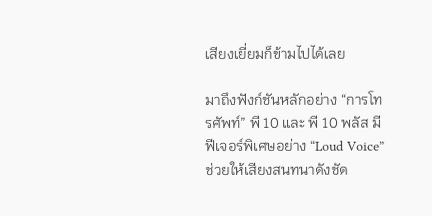เสียงเยี่ยมก็ข้ามไปได้เลย

มาถึงฟังก์ชันหลักอย่าง “การโทรศัพท์” พี 10 และ พี 10 พลัส มีฟีเจอร์พิเศษอย่าง “Loud Voice” ช่วยให้เสียงสนทนาดังชัด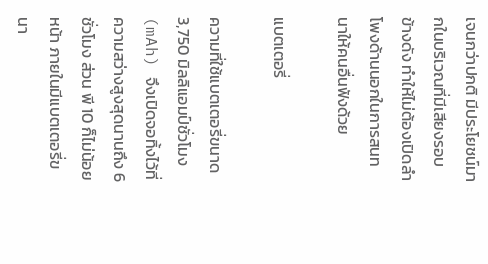เจนกว่าปกติ มีประโยชน์มากในบริเวณที่มีเสียงรอบข้างดัง ทำให้ไม่ต้องเปิดลำโพงด้านนอกในการสนทนาให้คนอื่นฟังด้วย

แบตเตอรี่

ความที่ใช้แบตเตอรี่ขนาด 3,750 มิลลิแอมป์ชั่วโมง (mAh) จึงเปิดจอทิ้งไว้ที่ความสว่างสูงสุดนานถึง 6 ชั่วโมง ส่วน พี 10 ก็ไม่น้อยหน้า ภายในมีแบตเตอรี่ขนา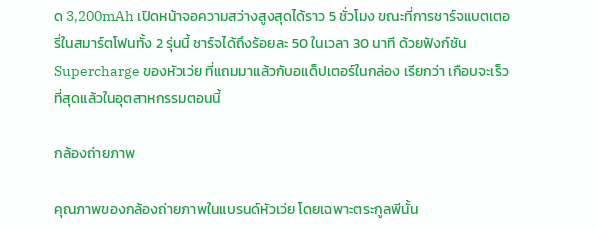ด 3,200mAh เปิดหน้าจอความสว่างสูงสุดได้ราว 5 ชั่วโมง ขณะที่การชาร์จแบตเตอรี่ในสมาร์ตโฟนทั้ง 2 รุ่นนี้ ชาร์จได้ถึงร้อยละ 50 ในเวลา 30 นาที ด้วยฟังก์ชัน Supercharge ของหัวเว่ย ที่แถมมาแล้วกับอแด็ปเตอร์ในกล่อง เรียกว่า เกือบจะเร็วที่สุดแล้วในอุตสาหกรรมตอนนี้

กล้องถ่ายภาพ

คุณภาพของกล้องถ่ายภาพในแบรนด์หัวเว่ย โดยเฉพาะตระกูลพีนั้น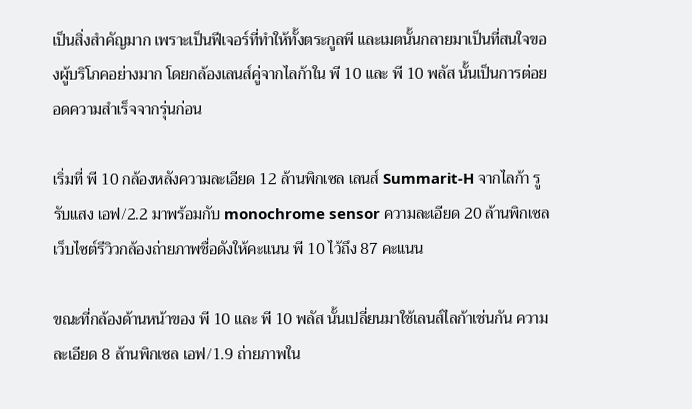เป็นสิ่งสำคัญมาก เพราะเป็นฟีเจอร์ที่ทำให้ทั้งตระกูลพี และเมตนั้นกลายมาเป็นที่สนใจของผู้บริโภคอย่างมาก โดยกล้องเลนส์คู่จากไลก้าใน พี 10 และ พี 10 พลัส นั้นเป็นการต่อยอดความสำเร็จจากรุ่นก่อน

เริ่มที่ พี 10 กล้องหลังความละเอียด 12 ล้านพิกเซล เลนส์ Summarit-H จากไลก้า รูรับแสง เอฟ/2.2 มาพร้อมกับ monochrome sensor ความละเอียด 20 ล้านพิกเซลเว็บไซต์รีวิวกล้องถ่ายภาพชื่อดังให้คะแนน พี 10 ไว้ถึง 87 คะแนน

ขณะที่กล้องด้านหน้าของ พี 10 และ พี 10 พลัส นั้นเปลี่ยนมาใช้เลนส์ไลก้าเช่นกัน ความละเอียด 8 ล้านพิกเซล เอฟ/1.9 ถ่ายภาพใน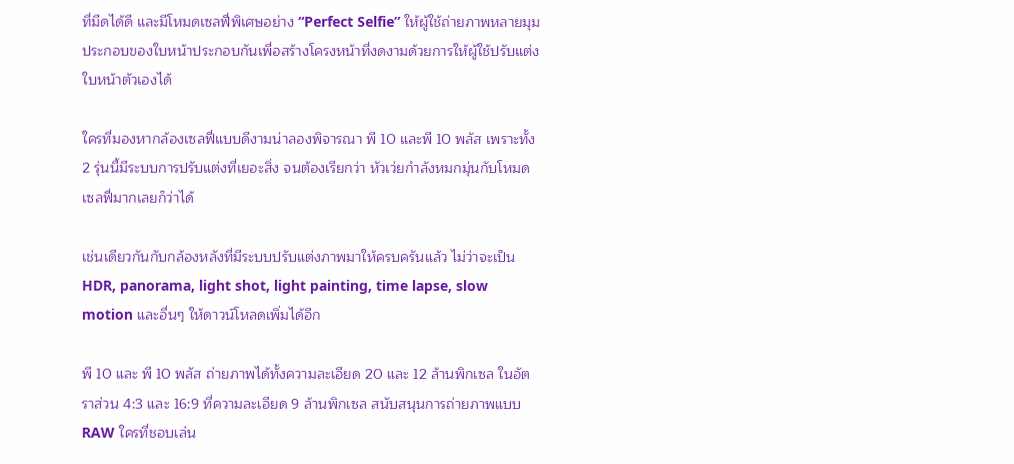ที่มืดได้ดี และมีโหมดเซลฟี่พิเศษอย่าง “Perfect Selfie” ให้ผู้ใช้ถ่ายภาพหลายมุมประกอบของใบหน้าประกอบกันเพื่อสร้างโครงหน้าที่งดงามด้วยการให้ผู้ใช้ปรับแต่งใบหน้าตัวเองได้

ใครที่มองหากล้องเซลฟี่แบบดีงามน่าลองพิจารณา พี 10 และพี 10 พลัส เพราะทั้ง 2 รุ่นนี้มีระบบการปรับแต่งที่เยอะสิ่ง จนต้องเรียกว่า หัวเว่ยกำลังหมกมุ่นกับโหมดเซลฟี่มากเลยก็ว่าได้

เช่นเดียวกันกับกล้องหลังที่มีระบบปรับแต่งภาพมาให้ครบครันแล้ว ไม่ว่าจะเป็น HDR, panorama, light shot, light painting, time lapse, slow motion และอื่นๆ ให้ดาวน์โหลดเพิ่มได้อีก

พี 10 และ พี 10 พลัส ถ่ายภาพได้ทั้งความละเอียด 20 และ 12 ล้านพิกเซล ในอัตราส่วน 4:3 และ 16:9 ที่ความละเอียด 9 ล้านพิกเซล สนับสนุนการถ่ายภาพแบบ RAW ใครที่ชอบเล่น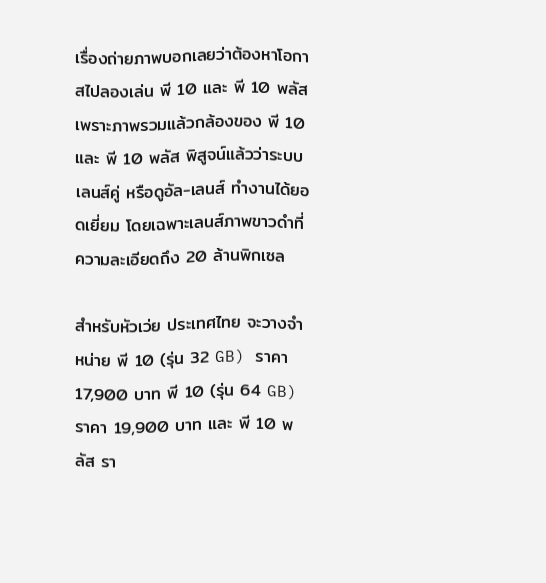เรื่องถ่ายภาพบอกเลยว่าต้องหาโอกาสไปลองเล่น พี 10 และ พี 10 พลัส เพราะภาพรวมแล้วกล้องของ พี 10 และ พี 10 พลัส พิสูจน์แล้วว่าระบบเลนส์คู่ หรือดูอัล-เลนส์ ทำงานได้ยอดเยี่ยม โดยเฉพาะเลนส์ภาพขาวดำที่ความละเอียดถึง 20 ล้านพิกเซล

สำหรับหัวเว่ย ประเทศไทย จะวางจำหน่าย พี 10 (รุ่น 32 GB) ราคา 17,900 บาท พี 10 (รุ่น 64 GB) ราคา 19,900 บาท และ พี 10 พลัส รา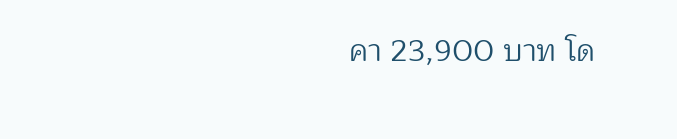คา 23,900 บาท โด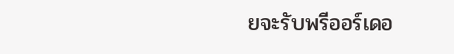ยจะรับพรีออร์เดอ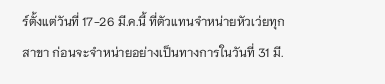ร์ตั้งแต่วันที่ 17-26 มี.ค.นี้ ที่ตัวแทนจำหน่ายหัวเว่ยทุกสาขา ก่อนจะจำหน่ายอย่างเป็นทางการในวันที่ 31 มี.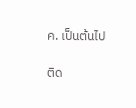ค. เป็นต้นไป

ติด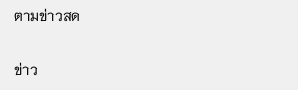ตามข่าวสด

ข่าว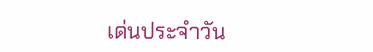เด่นประจำวัน